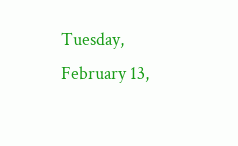Tuesday, February 13,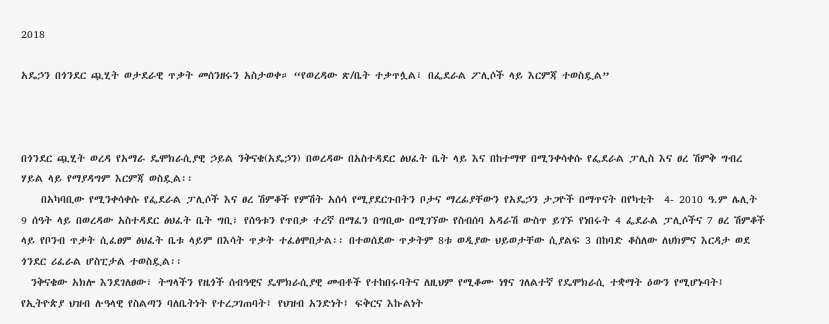2018

አዴኃን በጎንደር ጯሂት ወታደራዊ ጥቃት መሰንዘሩን አስታወቀ። “የወረዳው ጽ/ቤት ተቃጥሏል፣ በፌደራል ፖሊሶች ላይ እርምጃ ተወስዷል”



በጎንደር ጯሂት ወረዳ የአማራ ዴሞክራሲያዊ ኃይል ንቅናቄ(አዴኃን) በወረዳው በአስተዳደር ፅህፈት ቤት ላይ እና በከተማዋ በሚንቀሳቀሱ የፌደራል ፓሊስ እና ፀረ ሽምቅ ግብረ ሃይል ላይ የማያዳግም እርምጃ ወስዷል፡፡
    በአካባቢው የሚንቀሳቀሱ የፌደራል ፓሊሶች እና ፀረ ሽምቆች የምሽት አሰሳ የሚያደርጉበትን ቦታና ማረፊያቸውን የአዴኃን ታጋዮች በማጥናት በየካቲት  4- 2010 ዓ.ም ሌሊት 9 ሰዓት ላይ በወረዳው አስተዳደር ፅህፈት ቤት ግቢ፣ የሰዓቱን የጥበቃ ተረኛ በማፈን በግቢው በሚገኘው የስብሰባ አዳራሽ ውስጥ ይገኙ የነበሩት 4 ፌደራል ፓሊሶችና 7 ፀረ ሽምቆች ላይ የቦንብ ጥቃት ሲፈፀም ፅህፈት ቤቱ ላይም በእሳት ጥቃት ተፈፅሞበታል፡፡ በተወሰደው ጥቃትም 8ቱ ወዲያው ህይወታቸው ሲያልፍ 3 በከባድ ቆስለው ለህክምና እርዳታ ወደ ጎንደር ሪፈራል ሆስፒታል ተወስዷል፡፡
  ንቅናቄው አክሎ እንደገለፀው፣ ትግላችን የዜጎች ሰብዓዊና ዴሞክራሲያዊ መብቶች የተከበሩባትና ለዚህም የሚቆሙ ነፃና ገለልተኛ የዴሞክራሲ ተቋማት ዕውን የሚሆኑባት፤ የኢትዮጵያ ህዝብ ሉዓላዊ የስልጣን ባለቤትነት የተረጋገጠባት፤ የህዝብ አንድነት፤ ፍቅርና እኩልነት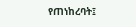የጠነከረባት፤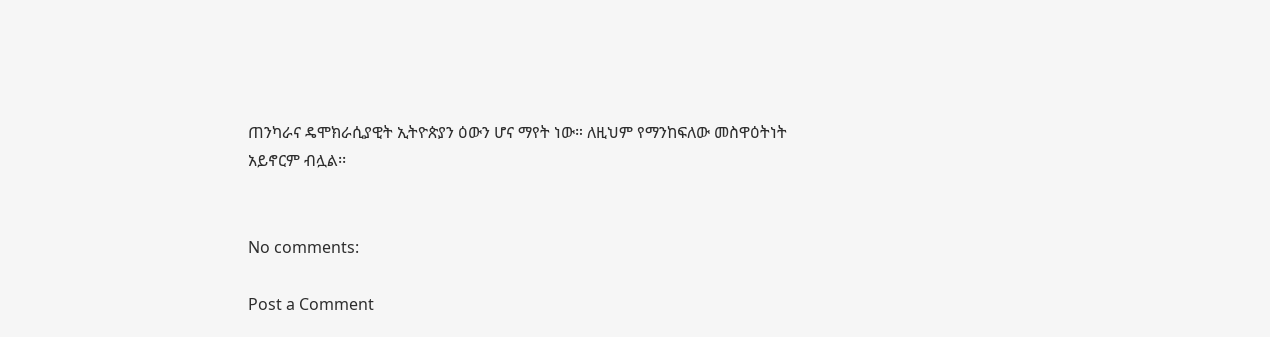ጠንካራና ዴሞክራሲያዊት ኢትዮጵያን ዕውን ሆና ማየት ነው። ለዚህም የማንከፍለው መስዋዕትነት አይኖርም ብሏል፡፡


No comments:

Post a Comment